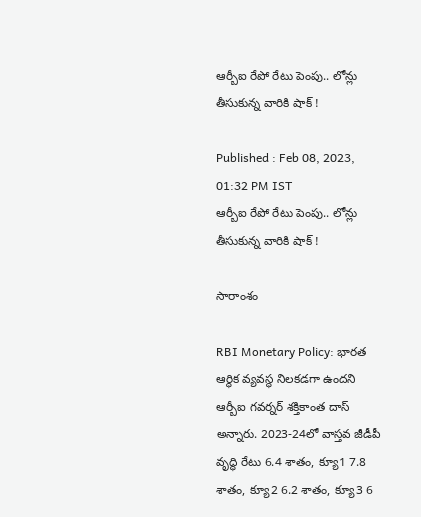ఆర్బీఐ రేపో రేటు పెంపు.. లోన్లు తీసుకున్న వారికి షాక్ !

Published : Feb 08, 2023, 01:32 PM IST
ఆర్బీఐ రేపో రేటు పెంపు.. లోన్లు తీసుకున్న వారికి షాక్ !

సారాంశం

RBI Monetary Policy: భారత ఆర్థిక వ్యవస్థ నిలకడగా ఉందని ఆర్బీఐ గవర్నర్ శక్తికాంత దాస్ అన్నారు. 2023-24లో వాస్తవ జీడీపీ వృద్ధి రేటు 6.4 శాతం, క్యూ1 7.8 శాతం, క్యూ2 6.2 శాతం, క్యూ3 6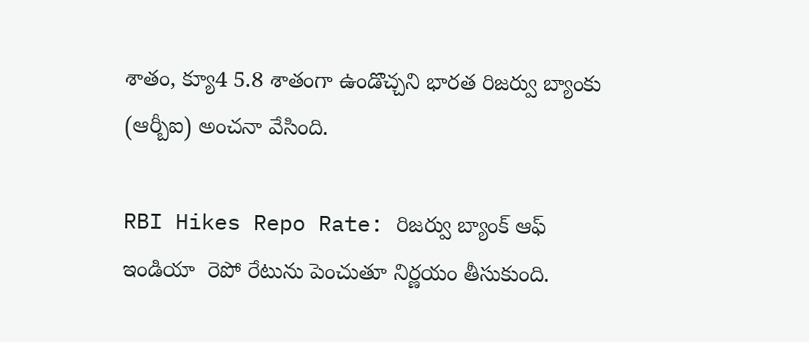శాతం, క్యూ4 5.8 శాతంగా ఉండొచ్చని భార‌త రిజ‌ర్వు బ్యాంకు (ఆర్బీఐ) అంచనా వేసింది.

RBI Hikes Repo Rate: రిజర్వు బ్యాంక్ ఆఫ్ ఇండియా  రెపో రేటును పెంచుతూ నిర్ణ‌యం తీసుకుంది.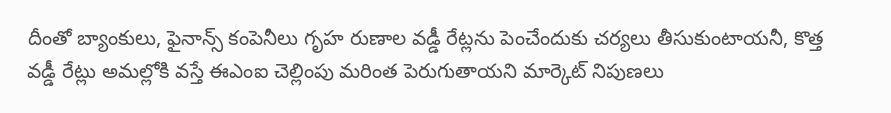దీంతో బ్యాంకులు, ఫైనాన్స్ కంపెనీలు గృహ రుణాల వడ్డీ రేట్లను పెంచేందుకు చ‌ర్య‌లు తీసుకుంటాయ‌నీ, కొత్త వడ్డీ రేట్లు అమల్లోకి వస్తే ఈఎంఐ చెల్లింపు మరింత పెరుగుతాయ‌ని మార్కెట్ నిపుణ‌లు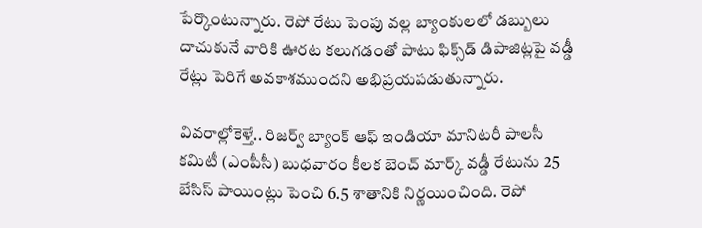పేర్కొంటున్నారు. రెపో రేటు పెంపు వల్ల బ్యాంకుల‌లో డబ్బులు దాచుకునే వారికి ఊరట కలుగడంతో పాటు ఫిక్స్‌డ్ డిపాజిట్లపై వడ్డీ రేట్లు పెరిగే అవ‌కాశ‌ముంద‌ని అభిప్ర‌య‌ప‌డుతున్నారు.

వివ‌రాల్లోకెళ్తే.. రిజర్వ్ బ్యాంక్ ఆఫ్ ఇండియా మానిటరీ పాలసీ కమిటీ (ఎంపీసీ) బుధవారం కీలక బెంచ్ మార్క్ వడ్డీ రేటును 25 బేసిస్ పాయింట్లు పెంచి 6.5 శాతానికి నిర్ణయించింది. రెపో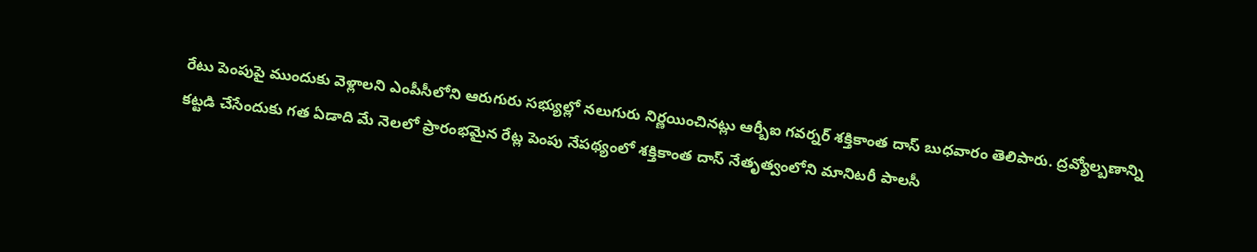రేటు పెంపుపై ముందుకు వెళ్లాలని ఎంపీసీలోని ఆరుగురు సభ్యుల్లో నలుగురు నిర్ణయించినట్లు ఆర్బీఐ గవర్నర్ శక్తికాంత దాస్ బుధవారం తెలిపారు. ద్రవ్యోల్బణాన్ని కట్టడి చేసేందుకు గత ఏడాది మే నెలలో ప్రారంభమైన రేట్ల పెంపు నేపథ్యంలో శక్తికాంత దాస్ నేతృత్వంలోని మానిటరీ పాలసీ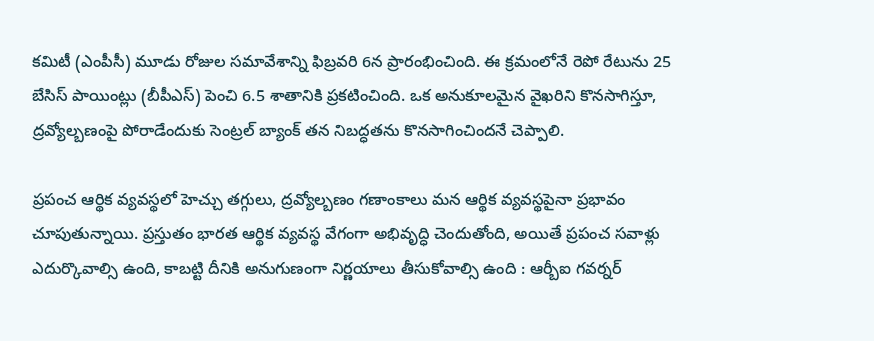కమిటీ (ఎంపీసీ) మూడు రోజుల సమావేశాన్ని ఫిబ్రవరి 6న ప్రారంభించింది. ఈ క్ర‌మంలోనే రెపో రేటును 25 బేసిస్ పాయింట్లు (బీపీఎస్) పెంచి 6.5 శాతానికి ప్రకటించింది. ఒక అనుకూలమైన వైఖరిని కొనసాగిస్తూ, ద్రవ్యోల్బణంపై పోరాడేందుకు సెంట్రల్ బ్యాంక్ తన నిబద్ధతను కొనసాగించిందనే చెప్పాలి.

ప్రపంచ ఆర్థిక వ్యవస్థలో హెచ్చు తగ్గులు, ద్రవ్యోల్బణం గణాంకాలు మన ఆర్థిక వ్యవస్థపైనా ప్రభావం చూపుతున్నాయి. ప్రస్తుతం భారత ఆర్థిక వ్యవస్థ వేగంగా అభివృద్ధి చెందుతోంది, అయితే ప్రపంచ సవాళ్లు ఎదుర్కొవాల్సి ఉంది, కాబ‌ట్టి దీనికి అనుగుణంగా నిర్ణ‌యాలు తీసుకోవాల్సి ఉంది : ఆర్బీఐ గవర్నర్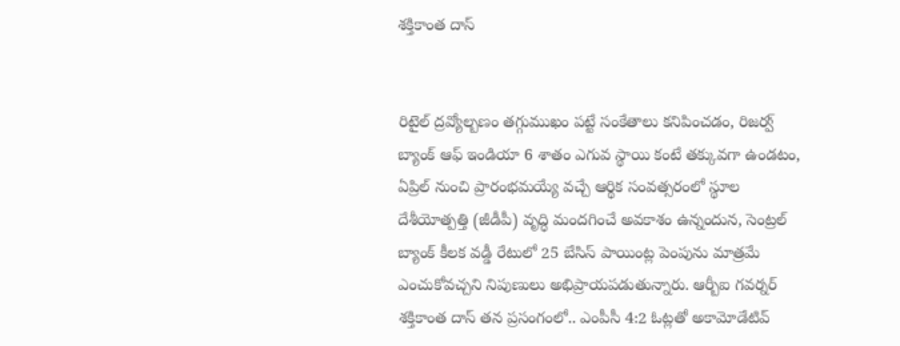శక్తికాంత దాస్


రిటైల్ ద్రవ్యోల్బణం తగ్గుముఖం పట్టే సంకేతాలు కనిపించడం, రిజర్వ్ బ్యాంక్ ఆఫ్ ఇండియా 6 శాతం ఎగువ స్థాయి కంటే తక్కువగా ఉండటం, ఏప్రిల్ నుంచి ప్రారంభమయ్యే వచ్చే ఆర్థిక సంవత్సరంలో స్థూల దేశీయోత్పత్తి (జీడీపీ) వృద్ధి మందగించే అవకాశం ఉన్నందున, సెంట్రల్ బ్యాంక్ కీలక వడ్డీ రేటులో 25 బేసిస్ పాయింట్ల పెంపును మాత్రమే ఎంచుకోవచ్చని నిపుణులు అభిప్రాయపడుతున్నారు. ఆర్బీఐ గ‌వ‌ర్న‌ర్ శ‌క్తికాంత దాస్ త‌న ప్ర‌సంగంలో.. ఎంపీసీ 4:2 ఓట్లతో అకామోడేటివ్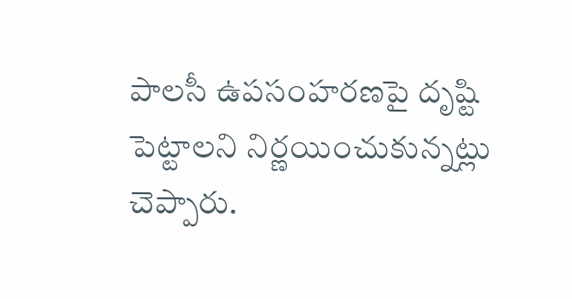పాలసీ ఉపసంహరణపై దృష్టి పెట్టాలని నిర్ణయించుకున్నట్లు చెప్పారు.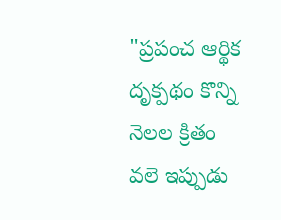"ప్రపంచ ఆర్థిక దృక్పథం కొన్ని నెలల క్రితం వలె ఇప్పుడు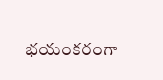భయంకరంగా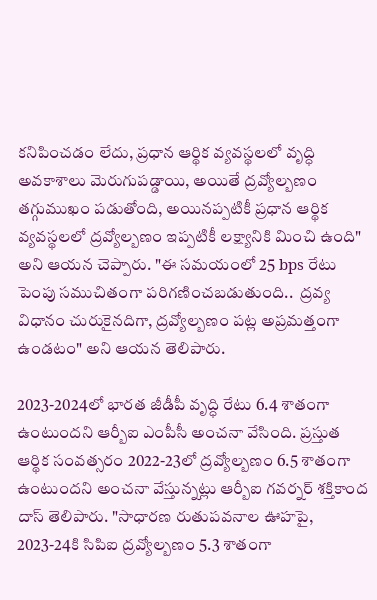కనిపించడం లేదు, ప్రధాన ఆర్థిక వ్యవస్థలలో వృద్ధి అవకాశాలు మెరుగుపడ్డాయి, అయితే ద్రవ్యోల్బణం తగ్గుముఖం పడుతోంది, అయినప్పటికీ ప్రధాన ఆర్థిక వ్యవస్థలలో ద్రవ్యోల్బణం ఇప్పటికీ లక్ష్యానికి మించి ఉంది" అని ఆయన చెప్పారు. "ఈ సమయంలో 25 bps రేటు పెంపు సముచితంగా పరిగణించబడుతుంది..  ద్రవ్య విధానం చురుకైనదిగా, ద్రవ్యోల్బణం పట్ల అప్రమత్తంగా ఉండటం" అని ఆయ‌న తెలిపారు.

2023-2024లో భారత జీడీపీ వృద్ధి రేటు 6.4 శాతంగా ఉంటుందని ఆర్బీఐ ఎంపీసీ అంచనా వేసింది. ప్రస్తుత ఆర్థిక సంవత్సరం 2022-23లో ద్రవ్యోల్బణం 6.5 శాతంగా ఉంటుందని అంచనా వేస్తున్నట్లు ఆర్బీఐ గవర్నర్ శ‌క్తికాంద దాస్ తెలిపారు. "సాధారణ రుతుపవనాల ఊహపై, 2023-24కి సిపిఐ ద్రవ్యోల్బణం 5.3 శాతంగా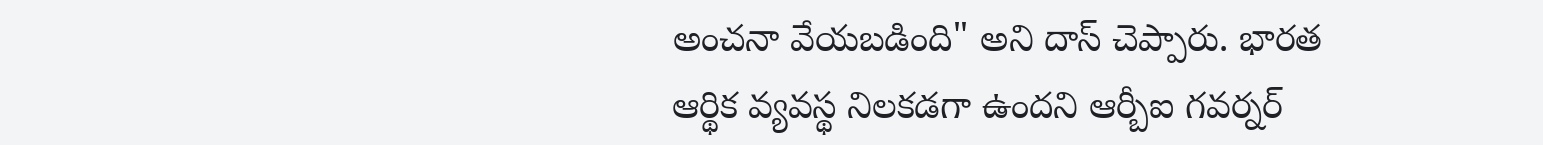అంచనా వేయబడింది" అని దాస్ చెప్పారు. భారత ఆర్థిక వ్యవస్థ నిలకడగా ఉందని ఆర్బీఐ గవర్నర్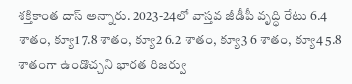శక్తికాంత దాస్ అన్నారు. 2023-24లో వాస్తవ జీడీపీ వృద్ధి రేటు 6.4 శాతం, క్యూ1 7.8 శాతం, క్యూ2 6.2 శాతం, క్యూ3 6 శాతం, క్యూ4 5.8 శాతంగా ఉండొచ్చని భార‌త రిజ‌ర్వు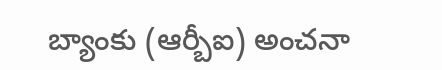బ్యాంకు (ఆర్బీఐ) అంచనా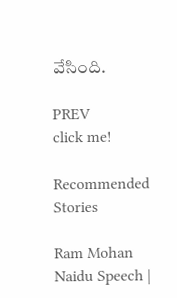వేసింది.

PREV
click me!

Recommended Stories

Ram Mohan Naidu Speech |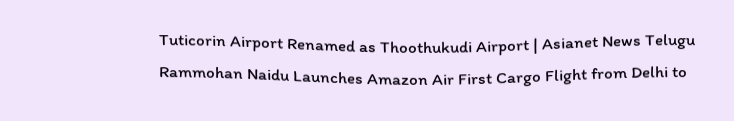Tuticorin Airport Renamed as Thoothukudi Airport | Asianet News Telugu
Rammohan Naidu Launches Amazon Air First Cargo Flight from Delhi to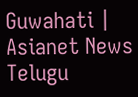Guwahati | Asianet News Telugu